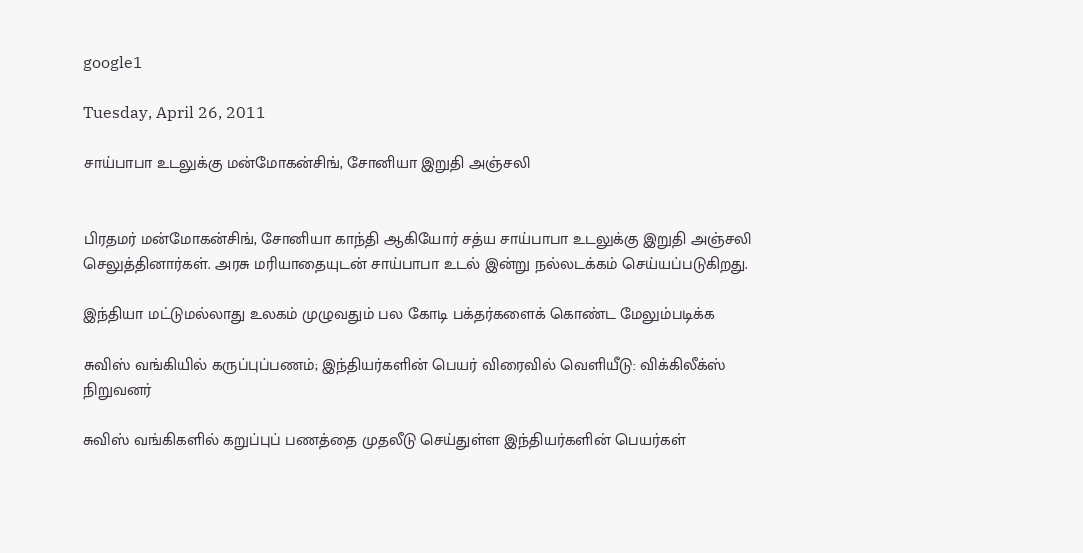google1

Tuesday, April 26, 2011

சாய்பாபா உடலுக்கு மன்மோகன்சிங், சோனியா இறுதி அஞ்சலி


பிரதமர் மன்மோகன்சிங், சோனியா காந்தி ஆகியோர் சத்ய சாய்பாபா உடலுக்கு இறுதி அஞ்சலி செலுத்தினார்கள். அரசு மரியாதையுடன் சாய்பாபா உடல் இன்று நல்லடக்கம் செய்யப்படுகிறது.

இந்தியா மட்டுமல்லாது உலகம் முழுவதும் பல கோடி பக்தர்களைக் கொண்ட மேலும்படிக்க

சுவிஸ் வங்கியில் கருப்புப்பணம்; இந்தியர்களின் பெயர் விரைவில் வெளியீடு: விக்கிலீக்ஸ் நிறுவனர்

சுவிஸ் வங்கிகளில் கறுப்புப் பணத்தை முதலீடு செய்துள்ள இந்தியர்களின் பெயர்கள்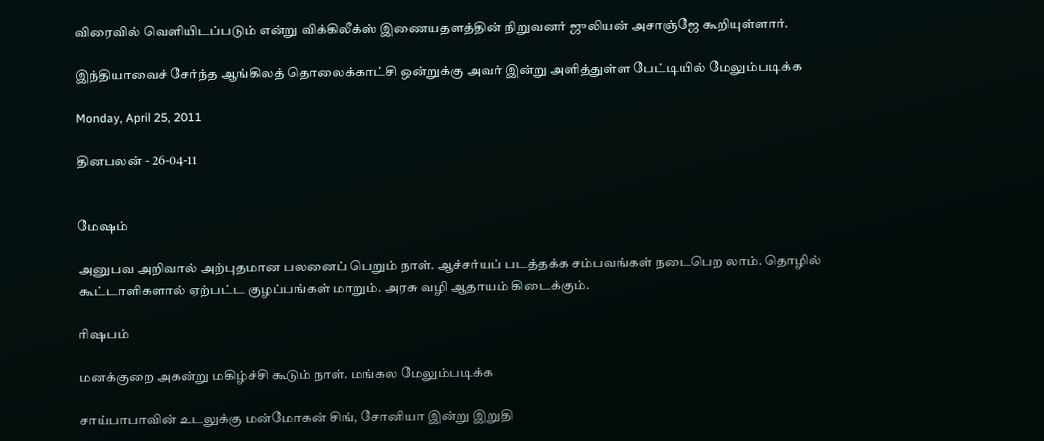விரைவில் வெளியிடப்படும் என்று விக்கிலீக்ஸ் இணையதளத்தின் நிறுவனர் ஜுலியன் அசாஞ்ஜே கூறியுள்ளார்.

இந்தியாவைச் சேர்ந்த ஆங்கிலத் தொலைக்காட்சி ஒன்றுக்கு அவர் இன்று அளித்துள்ள பேட்டியில் மேலும்படிக்க

Monday, April 25, 2011

தினபலன் - 26-04-11


மேஷம்

அனுபவ அறிவால் அற்புதமான பலனைப் பெறும் நாள். ஆச்சர்யப் படத்தக்க சம்பவங்கள் நடைபெற லாம். தொழில் கூட்டாளிகளால் ஏற்பட்ட குழப்பங்கள் மாறும். அரசு வழி ஆதாயம் கிடைக்கும்.

ரிஷபம்

மனக்குறை அகன்று மகிழ்ச்சி கூடும் நாள். மங்கல மேலும்படிக்க

சாய்பாபாவின் உடலுக்கு மன்மோகன் சிங், சோனியா இன்று இறுதி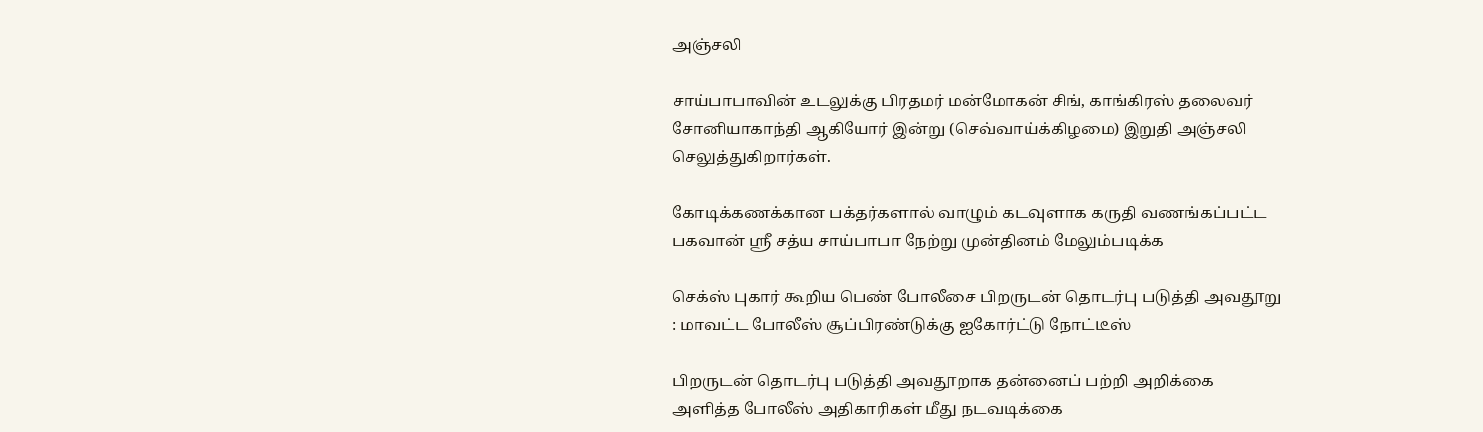அஞ்சலி

சாய்பாபாவின் உடலுக்கு பிரதமர் மன்மோகன் சிங், காங்கிரஸ் தலைவர் சோனியாகாந்தி ஆகியோர் இன்று (செவ்வாய்க்கிழமை) இறுதி அஞ்சலி செலுத்துகிறார்கள்.

கோடிக்கணக்கான பக்தர்களால் வாழும் கடவுளாக கருதி வணங்கப்பட்ட பகவான் ஸ்ரீ சத்ய சாய்பாபா நேற்று முன்தினம் மேலும்படிக்க

செக்ஸ் புகார் கூறிய பெண் போலீசை பிறருடன் தொடர்பு படுத்தி அவதூறு : மாவட்ட போலீஸ் சூப்பிரண்டுக்கு ஐகோர்ட்டு நோட்டீஸ்

பிறருடன் தொடர்பு படுத்தி அவதூறாக தன்னைப் பற்றி அறிக்கை அளித்த போலீஸ் அதிகாரிகள் மீது நடவடிக்கை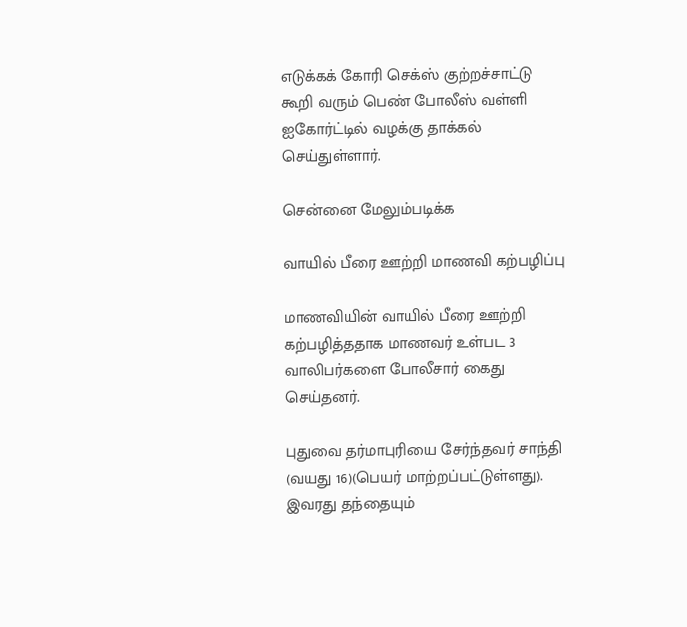எடுக்கக் கோரி செக்ஸ் குற்றச்சாட்டு கூறி வரும் பெண் போலீஸ் வள்ளி ஐகோர்ட்டில் வழக்கு தாக்கல் செய்துள்ளார்.

சென்னை மேலும்படிக்க

வாயில் பீரை ஊற்றி மாணவி கற்பழிப்பு

மாணவியின் வாயில் பீரை ஊற்றி கற்பழித்ததாக மாணவர் உள்பட 3 வாலிபர்களை போலீசார் கைது செய்தனர்.

புதுவை தர்மாபுரியை சேர்ந்தவர் சாந்தி (வயது 16)(பெயர் மாற்றப்பட்டுள்ளது). இவரது தந்தையும்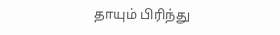தாயும் பிரிந்து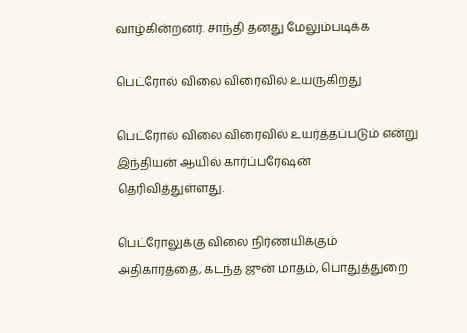வாழ்கின்றனர். சாந்தி தனது மேலும்படிக்க

பெட்ரோல் விலை விரைவில் உயருகிறது

பெட்ரோல் விலை விரைவில் உயர்த்தப்படும் என்று இந்தியன் ஆயில் கார்ப்பரேஷன் தெரிவித்துள்ளது.

பெட்ரோலுக்கு விலை நிர்ணயிக்கும் அதிகாரத்தை, கடந்த ஜுன் மாதம், பொதுத்துறை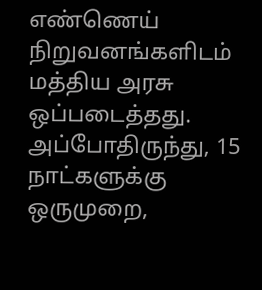எண்ணெய் நிறுவனங்களிடம் மத்திய அரசு ஒப்படைத்தது. அப்போதிருந்து, 15 நாட்களுக்கு ஒருமுறை,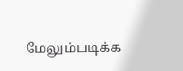மேலும்படிக்க